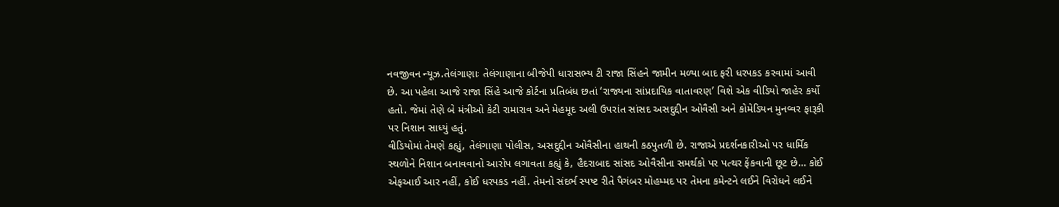નવજીવન ન્યૂઝ.તેલંગાણાઃ તેલંગાણાના બીજેપી ધારાસભ્ય ટી રાજા સિંહને જામીન મળ્યા બાદ ફરી ધરપકડ કરવામાં આવી છે. આ પહેલા આજે રાજા સિંહે આજે કોર્ટના પ્રતિબંધ છતાં ‘રાજ્યના સાંપ્રદાયિક વાતાવરણ’ વિશે એક વીડિયો જાહેર કર્યો હતો. જેમાં તેણે બે મંત્રીઓ કેટી રામારાવ અને મેહમૂદ અલી ઉપરાંત સાંસદ અસદુદ્દીન ઓવૈસી અને કોમેડિયન મુનવ્વર ફારૂકી પર નિશાન સાધ્યું હતું.
વીડિયોમાં તેમણે કહ્યું, તેલંગાણા પોલીસ, અસદુદ્દીન ઓવૈસીના હાથની કઠપુતળી છે. રાજાએ પ્રદર્શનકારીઓ પર ધાર્મિક સ્થળોને નિશાન બનાવવાનો આરોપ લગાવતા કહ્યું કે, હૈદરાબાદ સાંસદ ઓવૈસીના સમર્થકો પર પત્થર ફેંકવાની છૂટ છે… કોઈ એફઆઈ આર નહીં, કોઈ ધરપકડ નહીં. તેમનો સંદર્ભ સ્પષ્ટ રીતે પૈગંબર મોહમ્મદ પર તેમના કમેન્ટને લઈને વિરોધને લઈને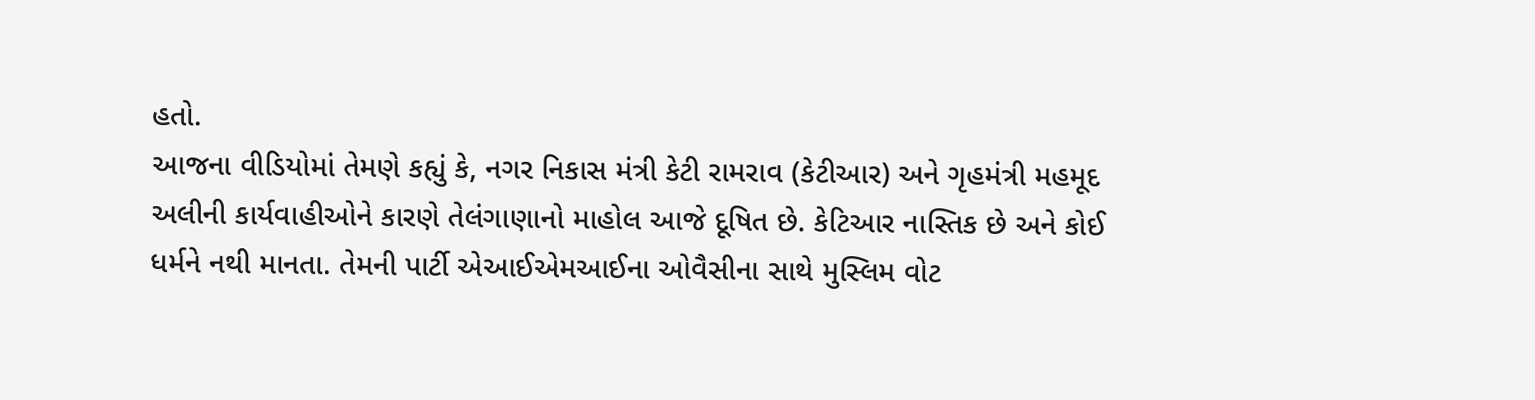હતો.
આજના વીડિયોમાં તેમણે કહ્યું કે, નગર નિકાસ મંત્રી કેટી રામરાવ (કેટીઆર) અને ગૃહમંત્રી મહમૂદ અલીની કાર્યવાહીઓને કારણે તેલંગાણાનો માહોલ આજે દૂષિત છે. કેટિઆર નાસ્તિક છે અને કોઈ ધર્મને નથી માનતા. તેમની પાર્ટી એઆઈએમઆઈના ઓવૈસીના સાથે મુસ્લિમ વોટ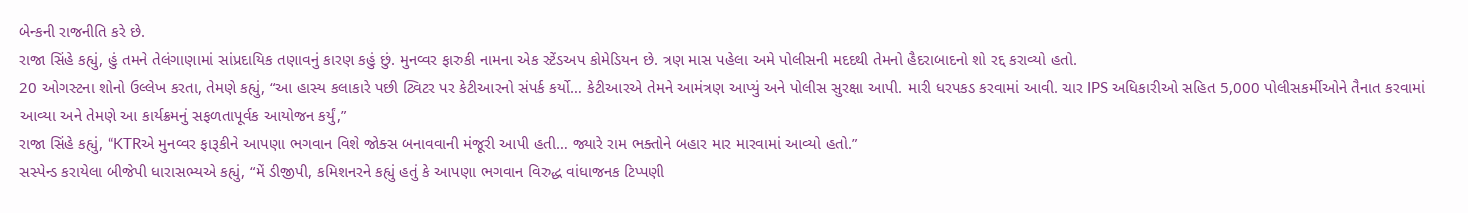બેન્કની રાજનીતિ કરે છે.
રાજા સિંહે કહ્યું, હું તમને તેલંગાણામાં સાંપ્રદાયિક તણાવનું કારણ કહું છું. મુનવ્વર ફારુકી નામના એક સ્ટેંડઅપ કોમેડિયન છે. ત્રણ માસ પહેલા અમે પોલીસની મદદથી તેમનો હૈદરાબાદનો શો રદ્દ કરાવ્યો હતો.
20 ઓગસ્ટના શોનો ઉલ્લેખ કરતા, તેમણે કહ્યું, “આ હાસ્ય કલાકારે પછી ટ્વિટર પર કેટીઆરનો સંપર્ક કર્યો… કેટીઆરએ તેમને આમંત્રણ આપ્યું અને પોલીસ સુરક્ષા આપી. મારી ધરપકડ કરવામાં આવી. ચાર IPS અધિકારીઓ સહિત 5,000 પોલીસકર્મીઓને તૈનાત કરવામાં આવ્યા અને તેમણે આ કાર્યક્રમનું સફળતાપૂર્વક આયોજન કર્યું,”
રાજા સિંહે કહ્યું, “KTRએ મુનવ્વર ફારૂકીને આપણા ભગવાન વિશે જોક્સ બનાવવાની મંજૂરી આપી હતી… જ્યારે રામ ભક્તોને બહાર માર મારવામાં આવ્યો હતો.”
સસ્પેન્ડ કરાયેલા બીજેપી ધારાસભ્યએ કહ્યું, “મેં ડીજીપી, કમિશનરને કહ્યું હતું કે આપણા ભગવાન વિરુદ્ધ વાંધાજનક ટિપ્પણી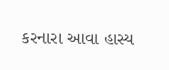કરનારા આવા હાસ્ય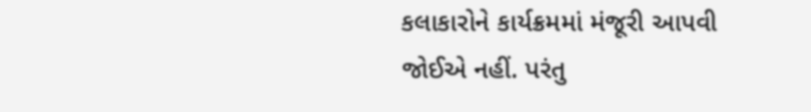કલાકારોને કાર્યક્રમમાં મંજૂરી આપવી જોઈએ નહીં. પરંતુ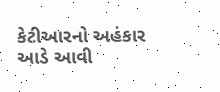કેટીઆરનો અહંકાર આડે આવી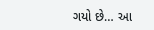ગયો છે… આ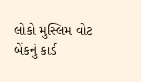લોકો મુસ્લિમ વોટ બેંકનું કાર્ડ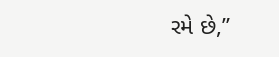રમે છે,”